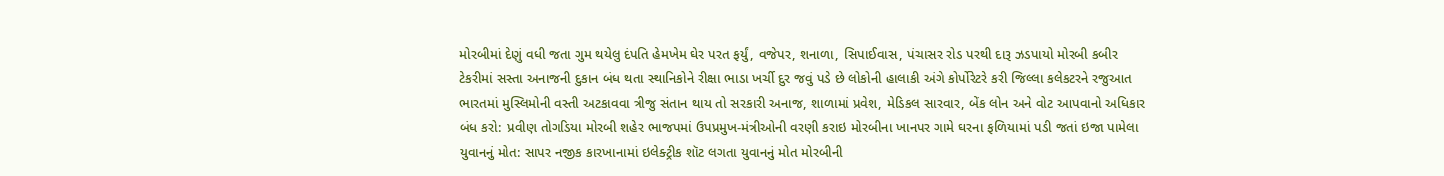મોરબીમાં દેણું વધી જતા ગુમ થયેલુ દંપતિ હેમખેમ ઘેર પરત ફર્યું, વજેપર, શનાળા, સિપાઈવાસ, પંચાસર રોડ પરથી દારૂ ઝડપાયો મોરબી કબીર ટેકરીમાં સસ્તા અનાજની દુકાન બંધ થતા સ્થાનિકોને રીક્ષા ભાડા ખર્ચી દુર જવું પડે છે લોકોની હાલાકી અંગે કોર્પોરેટરે કરી જિલ્લા કલેકટરને રજુઆત ભારતમાં મુસ્લિમોની વસ્તી અટકાવવા ત્રીજુ સંતાન થાય તો સરકારી અનાજ, શાળામાં પ્રવેશ, મેડિકલ સારવાર, બેંક લોન અને વોટ આપવાનો અધિકાર બંધ કરો: પ્રવીણ તોગડિયા મોરબી શહેર ભાજપમાં ઉપપ્રમુખ-મંત્રીઓની વરણી કરાઇ મોરબીના ખાનપર ગામે ઘરના ફળિયામાં પડી જતાં ઇજા પામેલા યુવાનનું મોત: સાપર નજીક કારખાનામાં ઇલેક્ટ્રીક શૉટ લગતા યુવાનનું મોત મોરબીની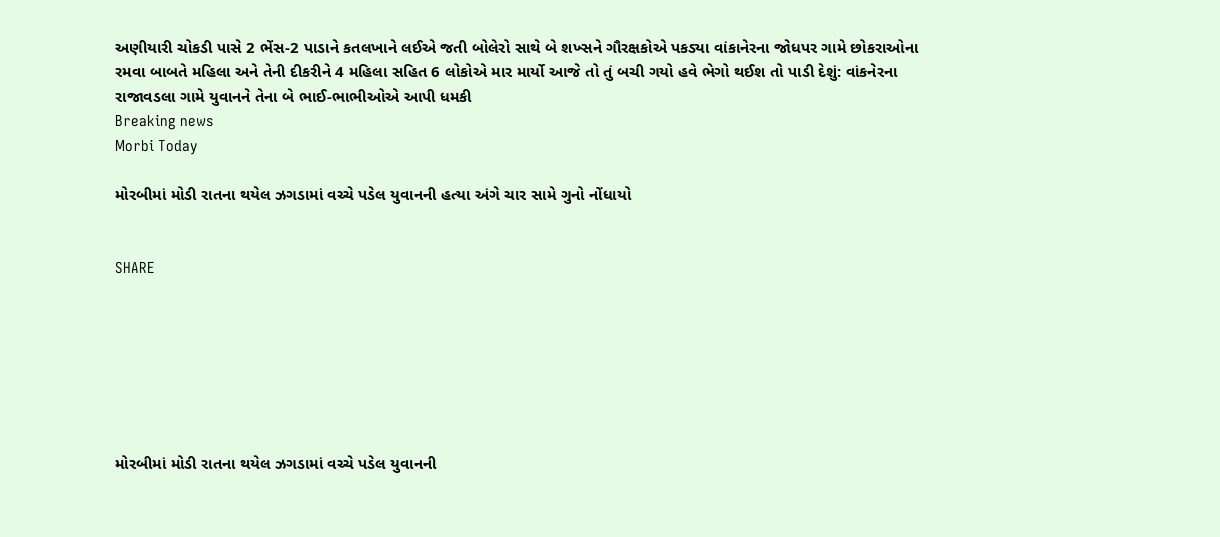અણીયારી ચોકડી પાસે 2 ભેંસ-2 પાડાને કતલખાને લઈએ જતી બોલેરો સાથે બે શખ્સને ગૌરક્ષકોએ પકડ્યા વાંકાનેરના જોધપર ગામે છોકરાઓના રમવા બાબતે મહિલા અને તેની દીકરીને 4 મહિલા સહિત 6 લોકોએ માર માર્યો આજે તો તું બચી ગયો હવે ભેગો થઈશ તો પાડી દેશું: વાંકનેરના રાજાવડલા ગામે યુવાનને તેના બે ભાઈ-ભાભીઓએ આપી ધમકી
Breaking news
Morbi Today

મોરબીમાં મોડી રાતના થયેલ ઝગડામાં વચ્ચે પડેલ યુવાનની હત્યા અંગે ચાર સામે ગુનો નોંધાયો


SHARE







મોરબીમાં મોડી રાતના થયેલ ઝગડામાં વચ્ચે પડેલ યુવાનની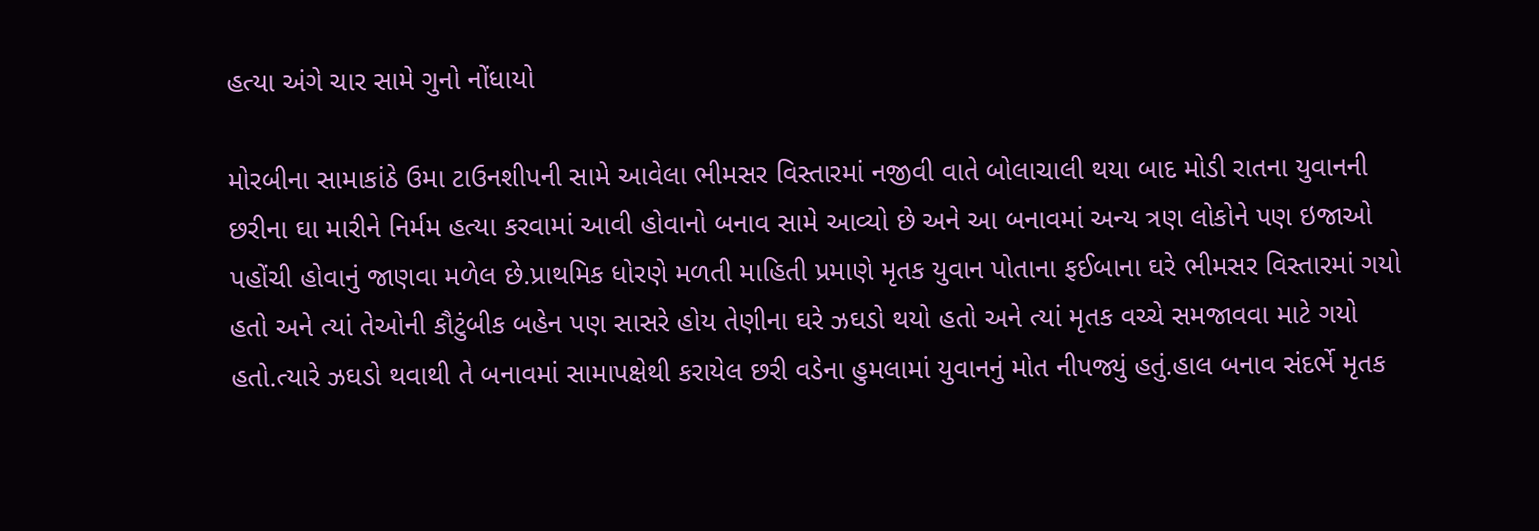હત્યા અંગે ચાર સામે ગુનો નોંધાયો

મોરબીના સામાકાંઠે ઉમા ટાઉનશીપની સામે આવેલા ભીમસર વિસ્તારમાં નજીવી વાતે બોલાચાલી થયા બાદ મોડી રાતના યુવાનની છરીના ઘા મારીને નિર્મમ હત્યા કરવામાં આવી હોવાનો બનાવ સામે આવ્યો છે અને આ બનાવમાં અન્ય ત્રણ લોકોને પણ ઇજાઓ પહોંચી હોવાનું જાણવા મળેલ છે.પ્રાથમિક ધોરણે મળતી માહિતી પ્રમાણે મૃતક યુવાન પોતાના ફઈબાના ઘરે ભીમસર વિસ્તારમાં ગયો હતો અને ત્યાં તેઓની કૌટુંબીક બહેન પણ સાસરે હોય તેણીના ઘરે ઝઘડો થયો હતો અને ત્યાં મૃતક વચ્ચે સમજાવવા માટે ગયો હતો.ત્યારે ઝઘડો થવાથી તે બનાવમાં સામાપક્ષેથી કરાયેલ છરી વડેના હુમલામાં યુવાનનું મોત નીપજ્યું હતું.હાલ બનાવ સંદર્ભે મૃતક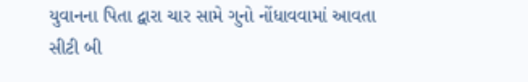યુવાનના પિતા દ્વારા ચાર સામે ગુનો નોંધાવવામાં આવતા સીટી બી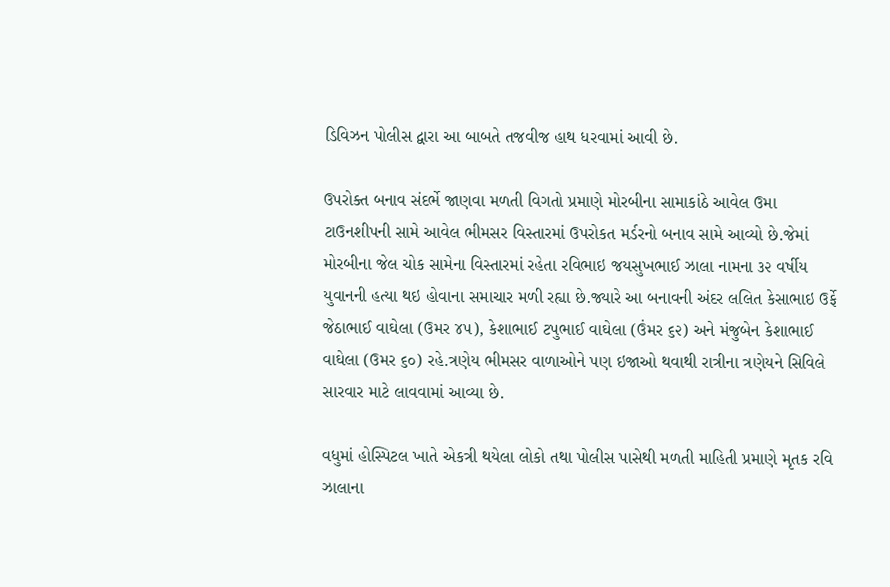ડિવિઝન પોલીસ દ્વારા આ બાબતે તજવીજ હાથ ધરવામાં આવી છે.

ઉપરોક્ત બનાવ સંદર્ભે જાણવા મળતી વિગતો પ્રમાણે મોરબીના સામાકાંઠે આવેલ ઉમા ટાઉનશીપની સામે આવેલ ભીમસર વિસ્તારમાં ઉપરોકત મર્ડરનો બનાવ સામે આવ્યો છે.જેમાં મોરબીના જેલ ચોક સામેના વિસ્તારમાં રહેતા રવિભાઇ જયસુખભાઈ ઝાલા નામના ૩૨ વર્ષીય યુવાનની હત્યા થઇ હોવાના સમાચાર મળી રહ્યા છે.જ્યારે આ બનાવની અંદર લલિત કેસાભાઇ ઉર્ફે જેઠાભાઈ વાઘેલા (ઉમર ૪૫), કેશાભાઈ ટપુભાઈ વાઘેલા (ઉંમર ૬૨) અને મંજુબેન કેશાભાઈ વાઘેલા (ઉમર ૬૦) રહે.ત્રણેય ભીમસર વાળાઓને પણ ઇજાઓ થવાથી રાત્રીના ત્રણેયને સિવિલે સારવાર માટે લાવવામાં આવ્યા છે.

વધુમાં હોસ્પિટલ ખાતે એકત્રી થયેલા લોકો તથા પોલીસ પાસેથી મળતી માહિતી પ્રમાણે મૃતક રવિ ઝાલાના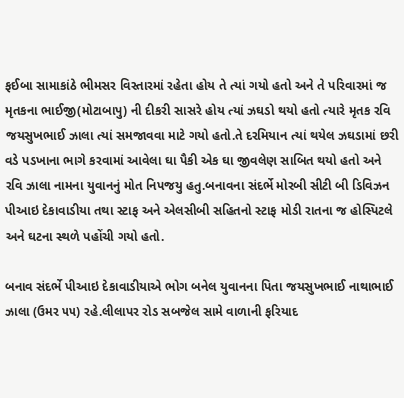ફઈબા સામાકાંઠે ભીમસર વિસ્તારમાં રહેતા હોય તે ત્યાં ગયો હતો અને તે પરિવારમાં જ મૃતકના ભાઈજી(મોટાબાપુ) ની દીકરી સાસરે હોય ત્યાં ઝઘડો થયો હતો ત્યારે મૃતક રવિ જયસુખભાઈ ઝાલા ત્યાં સમજાવવા માટે ગયો હતો.તે દરમિયાન ત્યાં થયેલ ઝઘડામાં છરી વડે પડખાના ભાગે કરવામાં આવેલા ઘા પૈકી એક ઘા જીવલેણ સાબિત થયો હતો અને રવિ ઝાલા નામના યુવાનનું મોત નિપજયુ હતુ.બનાવના સંદર્ભે મોરબી સીટી બી ડિવિઝન પીઆઇ દેકાવાડીયા તથા સ્ટાફ અને એલસીબી સહિતનો સ્ટાફ મોડી રાતના જ હોસ્પિટલે અને ઘટના સ્થળે પહોંચી ગયો હતો.

બનાવ સંદર્ભે પીઆઇ દેકાવાડીયાએ ભોગ બનેલ યુવાનના પિતા જયસુખભાઈ નાથાભાઈ ઝાલા (ઉમર ૫૫) રહે.લીલાપર રોડ સબજેલ સામે વાળાની ફરિયાદ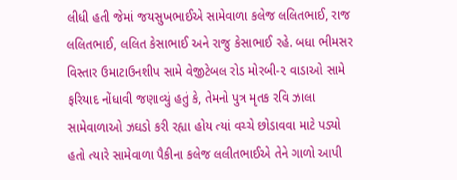લીધી હતી જેમાં જયસુખભાઈએ સામેવાળા કલેજ લલિતભાઈ, રાજ લલિતભાઈ, લલિત કેસાભાઈ અને રાજુ કેસાભાઈ રહે. બધા ભીમસર વિસ્તાર ઉમાટાઉનશીપ સામે વેજીટેબલ રોડ મોરબી-૨ વાડાઓ સામે ફરિયાદ નોંધાવી જણાવ્યું હતું કે, તેમનો પુત્ર મૃતક રવિ ઝાલા સામેવાળાઓ ઝઘડો કરી રહ્યા હોય ત્યાં વચ્ચે છોડાવવા માટે પડ્યો હતો ત્યારે સામેવાળા પૈકીના કલેજ લલીતભાઈએ તેને ગાળો આપી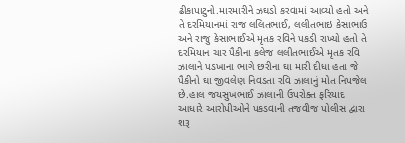ઢીકાપાટુનો.મારમારીને ઝઘડો કરવામાં આવ્યો હતો અને તે દરમિયાનમાં રાજ લલિતભાઈ, લલીતભાઇ કેસાભાઉ અને રાજુ કેસાભાઈએ મૃતક રવિને પકડી રાખ્યો હતો તે દરમિયાન ચાર પૈકીના કલેજ લલીતભાઈએ મૃતક રવિ ઝાલાને પડખાના ભાગે છરીના ઘા મારી દીધા હતા જે પૈકીનો ઘા જીવલેણ નિવડતા રવિ ઝાલાનું મોત નિપજેલ છે.હાલ જયસુખભાઈ ઝાલાની ઉપરોક્ત ફરિયાદ આધારે આરોપીઓને પકડવાની તજવીજ પોલીસ દ્વારા શરૂ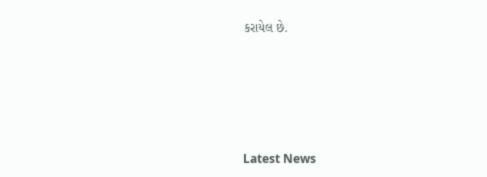કરાયેલ છે.






Latest News